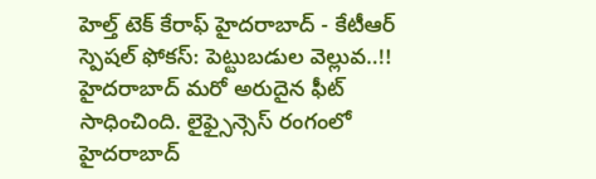హెల్త్ టెక్ కేరాఫ్ హైదరాబాద్ - కేటీఆర్ స్పెషల్ ఫోకస్: పెట్టుబడుల వెల్లువ..!!
హైదరాబాద్ మరో అరుదైన ఫీట్ సాధించింది. లైఫ్సైన్సెస్ రంగంలో హైదరాబాద్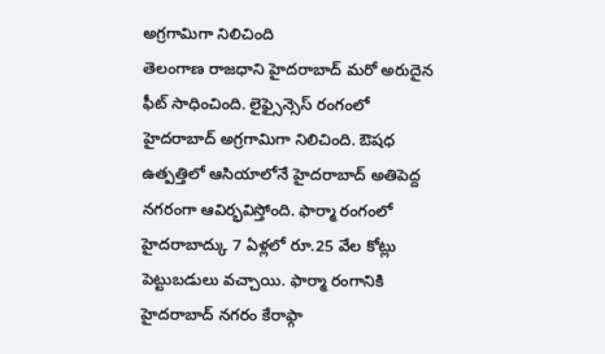అగ్రగామిగా నిలిచింది
తెలంగాణ రాజధాని హైదరాబాద్ మరో అరుదైన ఫీట్ సాధించింది. లైఫ్సైన్సెస్ రంగంలో హైదరాబాద్ అగ్రగామిగా నిలిచింది. ఔషధ ఉత్పత్తిలో ఆసియాలోనే హైదరాబాద్ అతిపెద్ద నగరంగా ఆవిర్భవిస్తోంది. ఫార్మా రంగంలో హైదరాబాద్కు 7 ఏళ్లలో రూ.25 వేల కోట్లు పెట్టుబడులు వచ్చాయి. ఫార్మా రంగానికి హైదరాబాద్ నగరం కేరాఫ్గా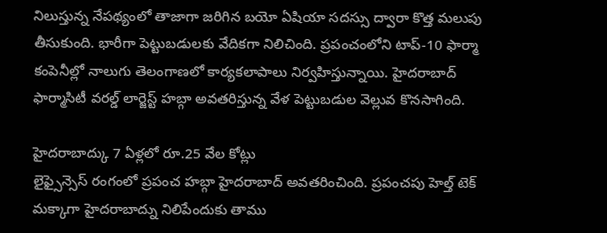నిలుస్తున్న నేపథ్యంలో తాజాగా జరిగిన బయో ఏషియా సదస్సు ద్వారా కొత్త మలుపు తీసుకుంది. భారీగా పెట్టుబడులకు వేదికగా నిలిచింది. ప్రపంచంలోని టాప్-10 ఫార్మా కంపెనీల్లో నాలుగు తెలంగాణలో కార్యకలాపాలు నిర్వహిస్తున్నాయి. హైదరాబాద్ ఫార్మాసిటీ వరల్డ్ లార్జెస్ట్ హబ్గా అవతరిస్తున్న వేళ పెట్టుబడుల వెల్లువ కొనసాగింది.

హైదరాబాద్కు 7 ఏళ్లలో రూ.25 వేల కోట్లు
లైఫ్సైన్సెస్ రంగంలో ప్రపంచ హబ్గా హైదరాబాద్ అవతరించింది. ప్రపంచపు హెల్త్ టెక్ మక్కాగా హైదరాబాద్ను నిలిపేందుకు తాము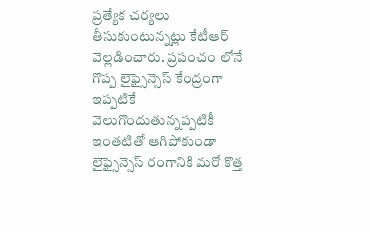ప్రత్యేక చర్యలు తీసుకుంటున్నట్లు కేటీఆర్ వెల్లడించారు. ప్రపంచం లోనే గొప్ప లైఫ్సైన్సెస్ కేంద్రంగా ఇప్పటికే వెలుగొందుతున్నప్పటికీ ఇంతటితో ఆగిపోకుండా లైఫ్సైన్సెస్ రంగానికి మరో కొత్త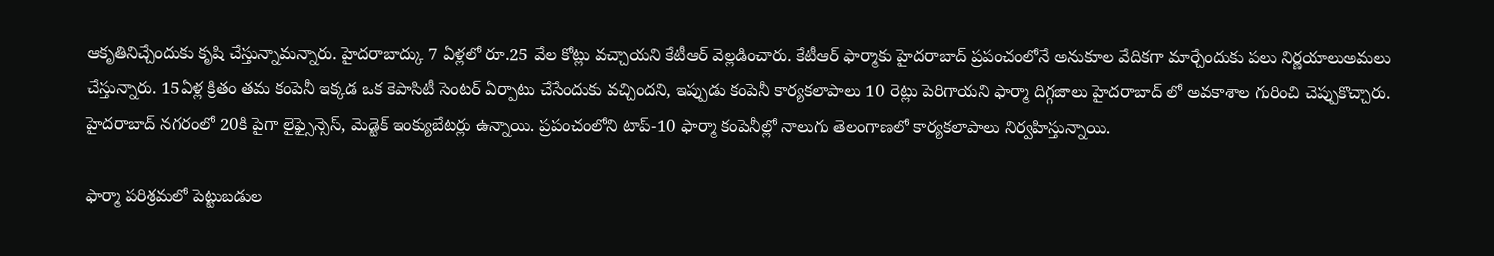ఆకృతినిచ్చేందుకు కృషి చేస్తున్నామన్నారు. హైదరాబాద్కు 7 ఏళ్లలో రూ.25 వేల కోట్లు వచ్చాయని కేటీఆర్ వెల్లడించారు. కేటీఆర్ ఫార్మాకు హైదరాబాద్ ప్రపంచంలోనే అనుకూల వేదికగా మార్చేందుకు పలు నిర్ణయాలుఅమలు చేస్తున్నారు. 15ఏళ్ల క్రితం తమ కంపెనీ ఇక్కడ ఒక కెపాసిటీ సెంటర్ ఏర్పాటు చేసేందుకు వచ్చిందని, ఇప్పుడు కంపెనీ కార్యకలాపాలు 10 రెట్లు పెరిగాయని ఫార్మా దిగ్గజాలు హైదరాబాద్ లో అవకాశాల గురించి చెప్పుకొచ్చారు. హైదరాబాద్ నగరంలో 20కి పైగా లైఫ్సైన్సెస్, మెడ్టెక్ ఇంక్యుబేటర్లు ఉన్నాయి. ప్రపంచంలోని టాప్-10 ఫార్మా కంపెనీల్లో నాలుగు తెలంగాణలో కార్యకలాపాలు నిర్వహిస్తున్నాయి.

ఫార్మా పరిశ్రమలో పెట్టుబడుల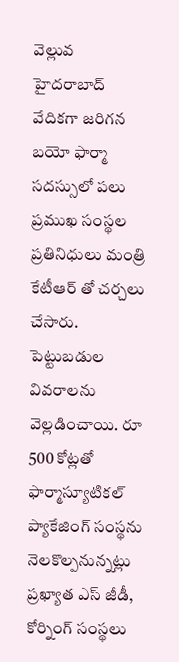వెల్లువ
హైదరాబాద్ వేదికగా జరిగన బయో ఫార్మా సదస్సులో పలు ప్రముఖ సంస్థల ప్రతినిధులు మంత్రి కేటీఆర్ తో చర్చలు చేసారు. పెట్టుబడుల వివరాలను వెల్లడించాయి. రూ 500 కోట్లతో ఫార్మాస్యూటికల్ ప్యాకేజింగ్ సంస్థను నెలకొల్పనున్నట్లు ప్రఖ్యాత ఎస్ జీడీ, కోర్నింగ్ సంస్థలు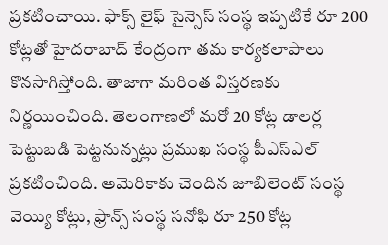ప్రకటించాయి. ఫాక్స్ లైఫ్ సైన్సెస్ సంస్థ ఇప్పటికే రూ 200 కోట్లతో హైదరాబాద్ కేంద్రంగా తమ కార్యకలాపాలు కొనసాగిస్తోంది. తాజాగా మరింత విస్తరణకు నిర్ణయించింది. తెలంగాణలో మరో 20 కోట్ల డాలర్ల పెట్టుబడి పెట్టనున్నట్లు ప్రముఖ సంస్థ పీఎస్ఎల్ ప్రకటించింది. అమెరికాకు చెందిన జూబిలెంట్ సంస్థ వెయ్యి కోట్లు, ఫ్రాన్స్ సంస్థ సనోఫి రూ 250 కోట్ల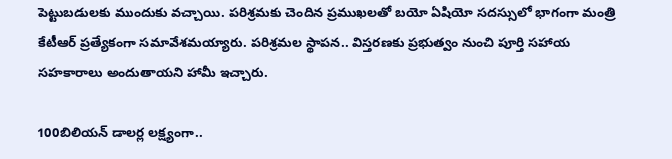పెట్టుబడులకు ముందుకు వచ్చాయి. పరిశ్రమకు చెందిన ప్రముఖలతో బయో ఏషియో సదస్సులో భాగంగా మంత్రి కేటీఆర్ ప్రత్యేకంగా సమావేశమయ్యారు. పరిశ్రమల స్థాపన.. విస్తరణకు ప్రభుత్వం నుంచి పూర్తి సహాయ సహకారాలు అందుతాయని హామీ ఇచ్చారు.

100బిలియన్ డాలర్ల లక్ష్యంగా..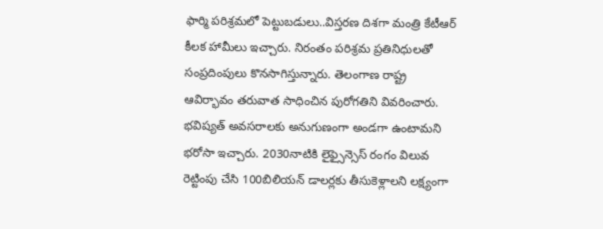ఫార్మి పరిశ్రమలో పెట్టుబడులు..విస్తరణ దిశగా మంత్రి కేటీఆర్ కీలక హామీలు ఇచ్చారు. నిరంతం పరిశ్రమ ప్రతినిధులతో సంప్రదింపులు కొనసాగిస్తున్నారు. తెలంగాణ రాష్ట్ర ఆవిర్భావం తరువాత సాధించిన పురోగతిని వివరించారు. భవిష్యత్ అవసరాలకు అనుగుణంగా అండగా ఉంటామని భరోసా ఇచ్చారు. 2030నాటికి లైఫ్సైన్సెస్ రంగం విలువ రెట్టింపు చేసి 100బిలియన్ డాలర్లకు తీసుకెళ్లాలని లక్ష్యంగా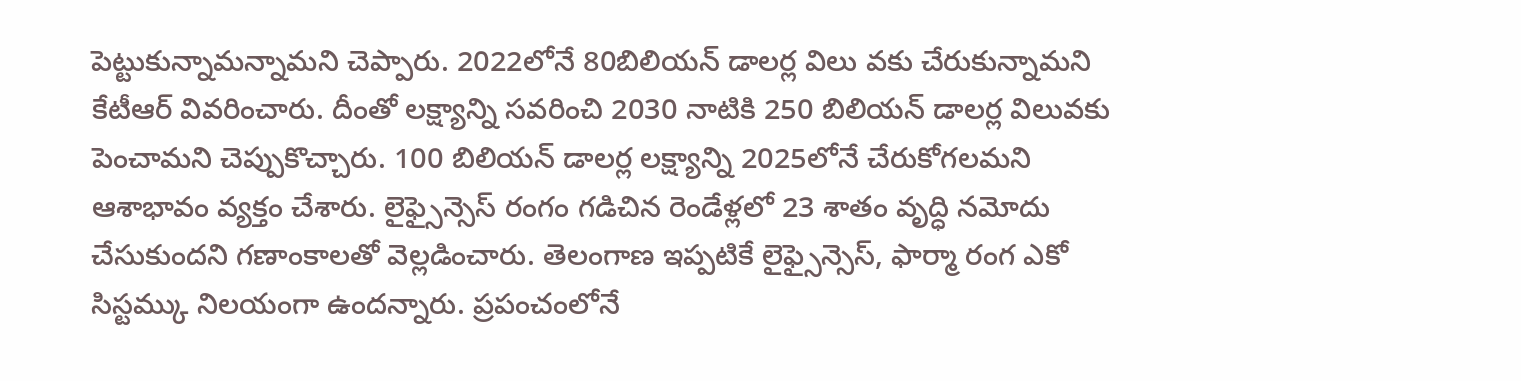పెట్టుకున్నామన్నామని చెప్పారు. 2022లోనే 80బిలియన్ డాలర్ల విలు వకు చేరుకున్నామని కేటీఆర్ వివరించారు. దీంతో లక్ష్యాన్ని సవరించి 2030 నాటికి 250 బిలియన్ డాలర్ల విలువకు పెంచామని చెప్పుకొచ్చారు. 100 బిలియన్ డాలర్ల లక్ష్యాన్ని 2025లోనే చేరుకోగలమని ఆశాభావం వ్యక్తం చేశారు. లైఫ్సైన్సెస్ రంగం గడిచిన రెండేళ్లలో 23 శాతం వృద్ధి నమోదు చేసుకుందని గణాంకాలతో వెల్లడించారు. తెలంగాణ ఇప్పటికే లైఫ్సైన్సెస్, ఫార్మా రంగ ఎకో సిస్టమ్కు నిలయంగా ఉందన్నారు. ప్రపంచంలోనే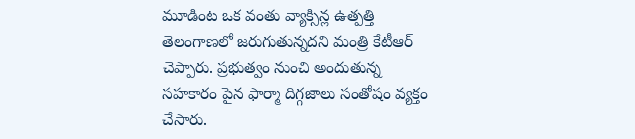మూడింట ఒక వంతు వ్యాక్సిన్ల ఉత్పత్తి తెలంగాణలో జరుగుతున్నదని మంత్రి కేటీఆర్ చెప్పారు. ప్రభుత్వం నుంచి అందుతున్న సహకారం పైన ఫార్మా దిగ్గజాలు సంతోషం వ్యక్తం చేసారు.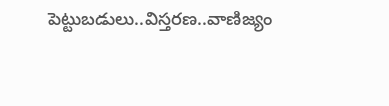పెట్టుబడులు..విస్తరణ..వాణిజ్యం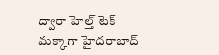ద్వారా హెల్త్ టెక్ మక్కాగా హైదరాబాద్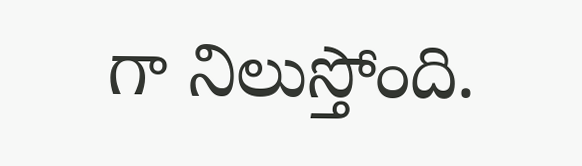గా నిలుస్తోంది.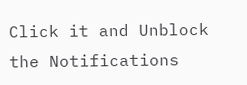Click it and Unblock the Notifications